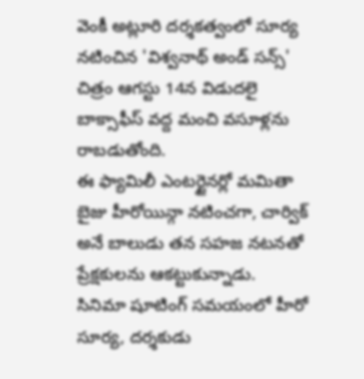వెంకీ అట్లూరి దర్శకత్వంలో సూర్య నటించిన 'విశ్వనాథ్ అండ్ సన్స్' చిత్రం ఆగస్టు 14న విడుదలై బాక్సాఫీస్ వద్ద మంచి వసూళ్లను రాబడుతోంది.
ఈ ఫ్యామిలీ ఎంటర్టైనర్లో మమితా బైజు హీరోయిన్గా నటించగా, చార్విక్ అనే బాలుడు తన సహజ నటనతో ప్రేక్షకులను ఆకట్టుకున్నాడు.
సినిమా షూటింగ్ సమయంలో హీరో సూర్య, దర్శకుడు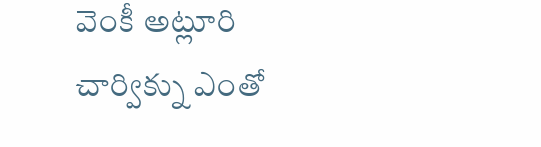వెంకీ అట్లూరి చార్విక్ను ఎంతో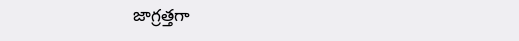జాగ్రత్తగా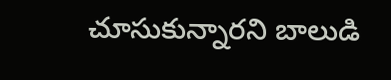చూసుకున్నారని బాలుడి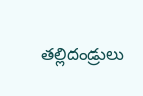తల్లిదండ్రులు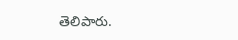తెలిపారు.